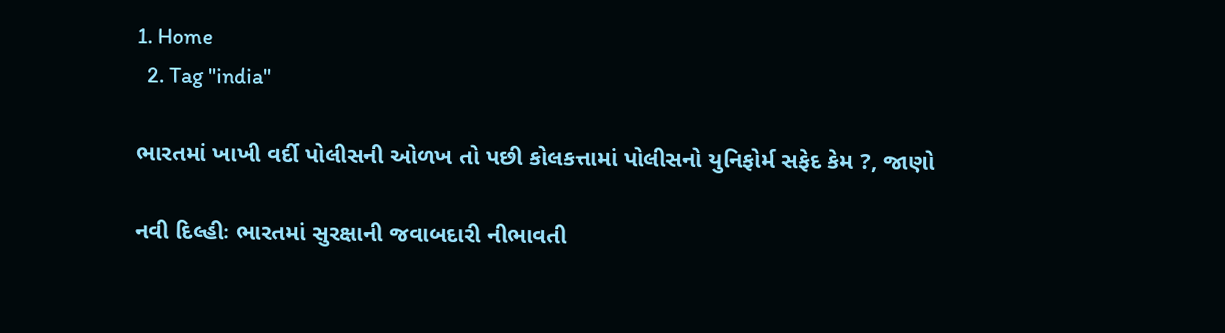1. Home
  2. Tag "india"

ભારતમાં ખાખી વર્દી પોલીસની ઓળખ તો પછી કોલકત્તામાં પોલીસનો યુનિફોર્મ સફેદ કેમ ?, જાણો

નવી દિલ્હીઃ ભારતમાં સુરક્ષાની જવાબદારી નીભાવતી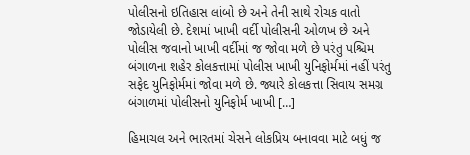પોલીસનો ઇતિહાસ લાંબો છે અને તેની સાથે રોચક વાતો જોડાયેલી છે. દેશમાં ખાખી વર્દી પોલીસની ઓળખ છે અને પોલીસ જવાનો ખાખી વર્દીમાં જ જોવા મળે છે પરંતુ પશ્ચિમ બંગાળના શહેર કોલકત્તામાં પોલીસ ખાખી યુનિફોર્મમાં નહીં પરંતુ સફેદ યુનિફોર્મમાં જોવા મળે છે. જ્યારે કોલકત્તા સિવાય સમગ્ર બંગાળમાં પોલીસનો યુનિફોર્મ ખાખી […]

હિમાચલ અને ભારતમાં ચેસને લોકપ્રિય બનાવવા માટે બધું જ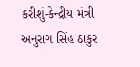કરીશું-કેન્દ્રીય મંત્રી અનુરાગ સિંહ ઠાકુર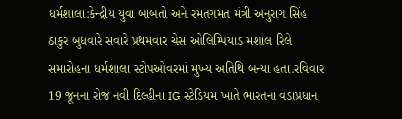ધર્મશાલા:કેન્દ્રીય યુવા બાબતો અને રમતગમત મંત્રી અનુરાગ સિંહ ઠાકુર બુધવારે સવારે પ્રથમવાર ચેસ ઓલિમ્પિયાડ મશાલ રિલે સમારોહના ધર્મશાલા સ્ટોપઓવરમાં મુખ્ય અતિથિ બન્યા હતા.રવિવાર 19 જૂનના રોજ નવી દિલ્હીના IG સ્ટેડિયમ ખાતે ભારતના વડાપ્રધાન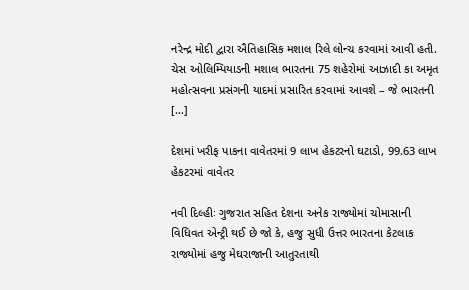નરેન્દ્ર મોદી દ્વારા ઐતિહાસિક મશાલ રિલે લોન્ચ કરવામાં આવી હતી. ચેસ ઓલિમ્પિયાડની મશાલ ભારતના 75 શહેરોમાં આઝાદી કા અમૃત મહોત્સવના પ્રસંગની યાદમાં પ્રસારિત કરવામાં આવશે – જે ભારતની […]

દેશમાં ખરીફ પાકના વાવેતરમાં 9 લાખ હેકટરનો ઘટાડો, 99.63 લાખ હેકટરમાં વાવેતર

નવી દિલ્હીઃ ગુજરાત સહિત દેશના અનેક રાજ્યોમાં ચોમાસાની વિધિવત એન્ટ્રી થઈ છે જો કે, હજુ સુધી ઉત્તર ભારતના કેટલાક રાજ્યોમાં હજુ મેઘરાજાની આતુરતાથી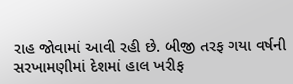રાહ જોવામાં આવી રહી છે. બીજી તરફ ગયા વર્ષની સરખામણીમાં દેશમાં હાલ ખરીફ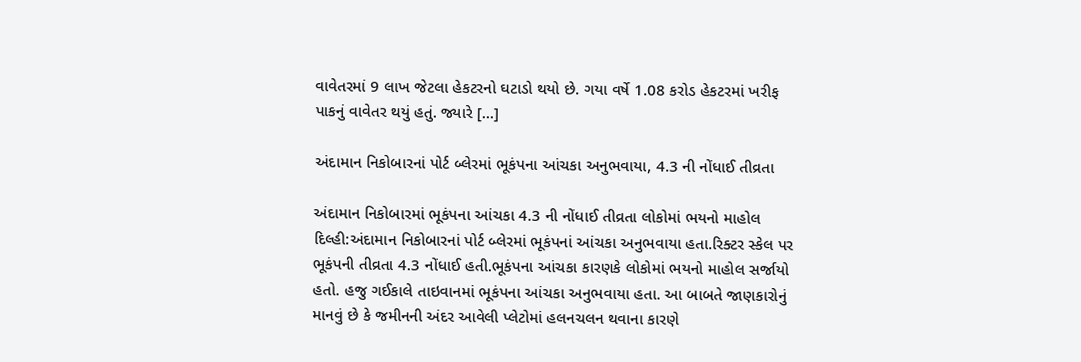વાવેતરમાં 9 લાખ જેટલા હેકટરનો ઘટાડો થયો છે. ગયા વર્ષે 1.08 કરોડ હેકટરમાં ખરીફ પાકનું વાવેતર થયું હતું. જ્યારે […]

અંદામાન નિકોબારનાં પોર્ટ બ્લેરમાં ભૂકંપના આંચકા અનુભવાયા, 4.3 ની નોંધાઈ તીવ્રતા

અંદામાન નિકોબારમાં ભૂકંપના આંચકા 4.3 ની નોંધાઈ તીવ્રતા લોકોમાં ભયનો માહોલ દિલ્હી:અંદામાન નિકોબારનાં પોર્ટ બ્લેરમાં ભૂકંપનાં આંચકા અનુભવાયા હતા.રિક્ટર સ્કેલ પર ભૂકંપની તીવ્રતા 4.3 નોંધાઈ હતી.ભૂકંપના આંચકા કારણકે લોકોમાં ભયનો માહોલ સર્જાયો હતો. હજુ ગઈકાલે તાઇવાનમાં ભૂકંપના આંચકા અનુભવાયા હતા. આ બાબતે જાણકારોનું માનવું છે કે જમીનની અંદર આવેલી પ્લેટોમાં હલનચલન થવાના કારણે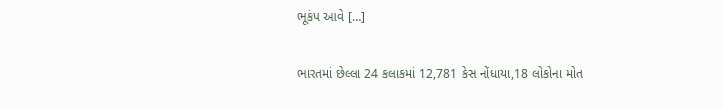ભૂકંપ આવે […]

ભારતમાં છેલ્લા 24 કલાકમાં 12,781 કેસ નોંધાયા,18 લોકોના મોત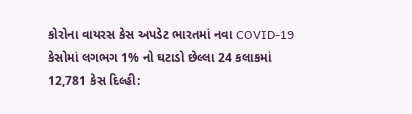કોરોના વાયરસ કેસ અપડેટ ભારતમાં નવા COVID-19 કેસોમાં લગભગ 1% નો ઘટાડો છેલ્લા 24 કલાકમાં 12,781 કેસ દિલ્હી: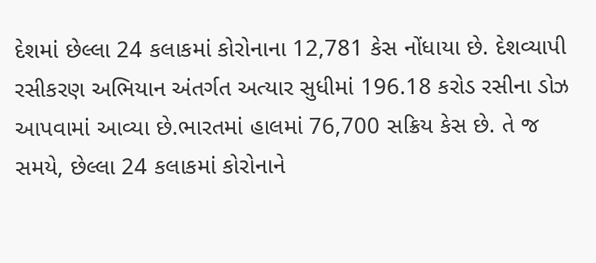દેશમાં છેલ્લા 24 કલાકમાં કોરોનાના 12,781 કેસ નોંધાયા છે. દેશવ્યાપી રસીકરણ અભિયાન અંતર્ગત અત્યાર સુધીમાં 196.18 કરોડ રસીના ડોઝ આપવામાં આવ્યા છે.ભારતમાં હાલમાં 76,700 સક્રિય કેસ છે. તે જ સમયે, છેલ્લા 24 કલાકમાં કોરોનાને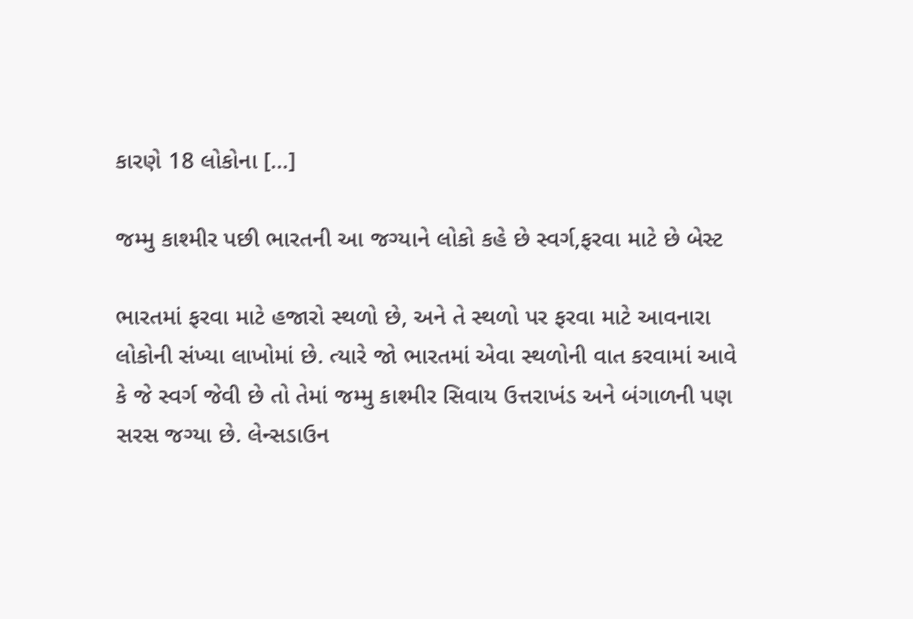કારણે 18 લોકોના […]

જમ્મુ કાશ્મીર પછી ભારતની આ જગ્યાને લોકો કહે છે સ્વર્ગ,ફરવા માટે છે બેસ્ટ

ભારતમાં ફરવા માટે હજારો સ્થળો છે, અને તે સ્થળો પર ફરવા માટે આવનારા લોકોની સંખ્યા લાખોમાં છે. ત્યારે જો ભારતમાં એવા સ્થળોની વાત કરવામાં આવે કે જે સ્વર્ગ જેવી છે તો તેમાં જમ્મુ કાશ્મીર સિવાય ઉત્તરાખંડ અને બંગાળની પણ સરસ જગ્યા છે. લેન્સડાઉન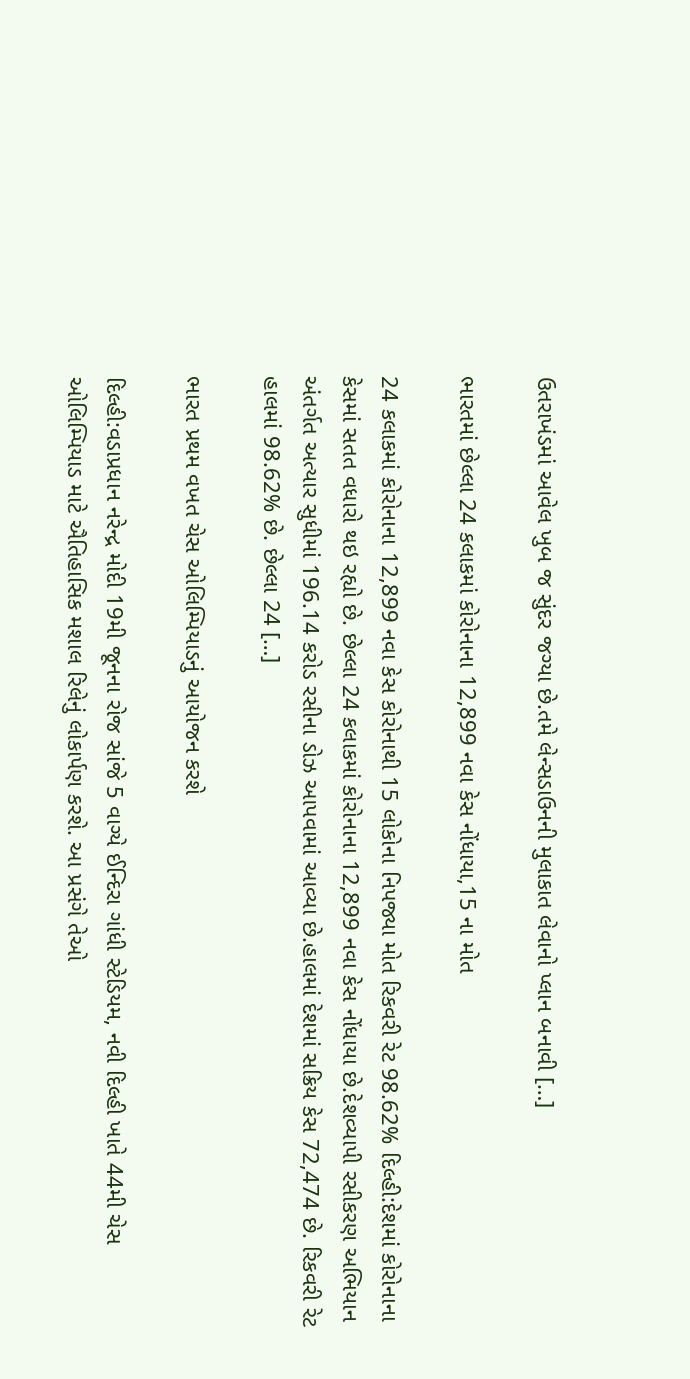ઉતરાખંડમાં આવેલ ખુબ જ સુંદર જગ્યા છે.તમે લેન્સડાઉનની મુલાકાત લેવાનો પ્લાન બનાવી […]

ભારતમાં છેલ્લા 24 કલાકમાં કોરોનાના 12,899 નવા કેસ નોંધાયા,15 ના મોત

24 કલાકમાં કોરોનાના 12,899 નવા કેસ કોરોનાથી 15 લોકોના નિપજ્યા મોત રિકવરી રેટ 98.62% દિલ્હી:દેશમાં કોરોનાના કેસમાં સતત વધારો થઇ રહ્યો છે. છેલ્લા 24 કલાકમાં કોરોનાના 12,899 નવા કેસ નોંધાયા છે.દેશવ્યાપી રસીકરણ અભિયાન અંતર્ગત અત્યાર સુધીમાં 196.14 કરોડ રસીના ડોઝ આપવામાં આવ્યા છે.હાલમાં દેશમાં સક્રિય કેસ 72,474 છે. રિકવરી રેટ હાલમાં 98.62% છે. છેલ્લા 24 […]

ભારત પ્રથમ વખત ચેસ ઓલિમ્પિયાડનું આયોજન કરશે

દિલ્હી:વડાપ્રધાન નરેન્દ્ર મોદી 19મી જૂનના રોજ સાંજે 5 વાગ્યે ઈન્દિરા ગાંધી સ્ટેડિયમ, નવી દિલ્હી ખાતે 44મી ચેસ ઓલિમ્પિયાડ માટે ઐતિહાસિક મશાલ રિલેનું લોકાર્પણ કરશે. આ પ્રસંગે તેઓ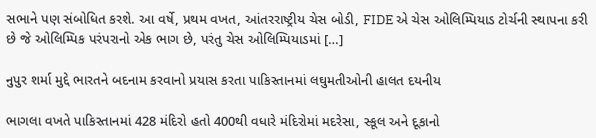સભાને પણ સંબોધિત કરશે. આ વર્ષે, પ્રથમ વખત, આંતરરાષ્ટ્રીય ચેસ બોડી, FIDE એ ચેસ ઓલિમ્પિયાડ ટોર્ચની સ્થાપના કરી છે જે ઓલિમ્પિક પરંપરાનો એક ભાગ છે, પરંતુ ચેસ ઓલિમ્પિયાડમાં […]

નુપુર શર્મા મુદ્દે ભારતને બદનામ કરવાનો પ્રયાસ કરતા પાકિસ્તાનમાં લઘુમતીઓની હાલત દયનીય

ભાગલા વખતે પાકિસ્તાનમાં 428 મંદિરો હતો 400થી વધારે મંદિરોમાં મદરેસા, સ્કૂલ અને દૂકાનો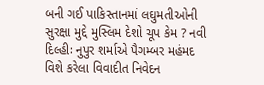બની ગઈ પાકિસ્તાનમાં લઘુમતીઓની સુરક્ષા મુદ્દે મુસ્લિમ દેશો ચૂપ કેમ ? નવી દિલ્હીઃ નુપુર શર્માએ પૈગમ્બર મહંમદ વિશે કરેલા વિવાદીત નિવેદન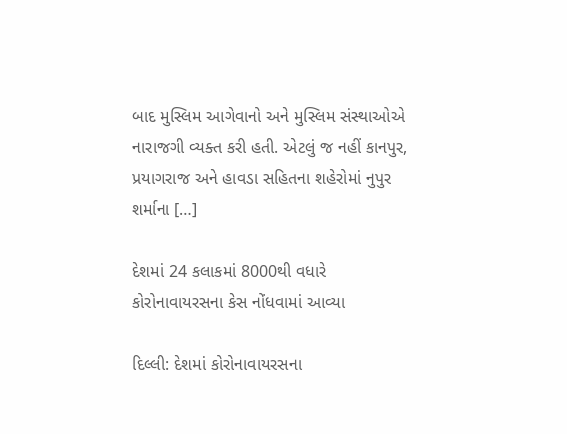બાદ મુસ્લિમ આગેવાનો અને મુસ્લિમ સંસ્થાઓએ નારાજગી વ્યક્ત કરી હતી. એટલું જ નહીં કાનપુર, પ્રયાગરાજ અને હાવડા સહિતના શહેરોમાં નુપુર શર્માના […]

દેશમાં 24 કલાકમાં 8000થી વધારે કોરોનાવાયરસના કેસ નોંધવામાં આવ્યા

દિલ્લી: દેશમાં કોરોનાવાયરસના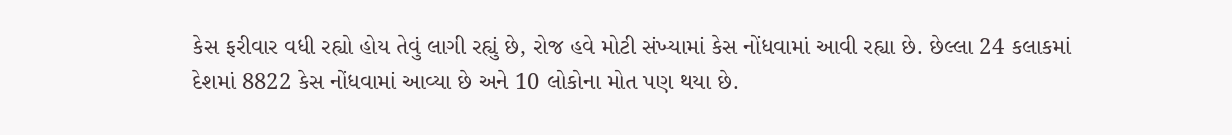કેસ ફરીવાર વધી રહ્યો હોય તેવું લાગી રહ્યું છે, રોજ હવે મોટી સંખ્યામાં કેસ નોંધવામાં આવી રહ્યા છે. છેલ્લા 24 કલાકમાં દેશમાં 8822 કેસ નોંધવામાં આવ્યા છે અને 10 લોકોના મોત પણ થયા છે.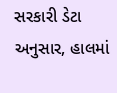સરકારી ડેટા અનુસાર, હાલમાં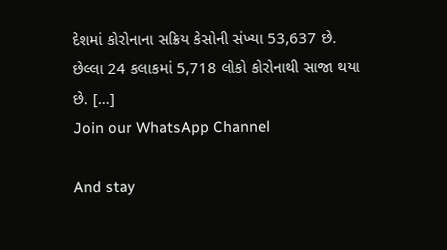દેશમાં કોરોનાના સક્રિય કેસોની સંખ્યા 53,637 છે. છેલ્લા 24 કલાકમાં 5,718 લોકો કોરોનાથી સાજા થયા છે. […]
Join our WhatsApp Channel

And stay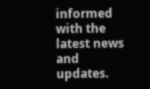informed with the latest news and updates.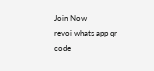Join Now
revoi whats app qr code